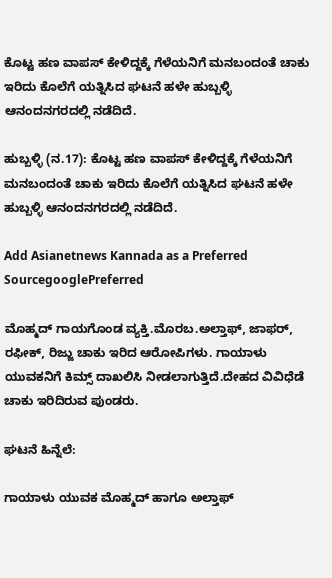ಕೊಟ್ಟ ಹಣ ವಾಪಸ್ ಕೇಳಿದ್ದಕ್ಕೆ ಗೆಳೆಯನಿಗೆ ಮನಬಂದಂತೆ ಚಾಕು ಇರಿದು ಕೊಲೆಗೆ ಯತ್ನಿಸಿದ ಘಟನೆ ಹಳೇ ಹುಬ್ಬಳ್ಳಿ ಆನಂದನಗರದಲ್ಲಿ ನಡೆದಿದೆ.

ಹುಬ್ಬಳ್ಳಿ (ನ.17): ಕೊಟ್ಟ ಹಣ ವಾಪಸ್ ಕೇಳಿದ್ದಕ್ಕೆ ಗೆಳೆಯನಿಗೆ ಮನಬಂದಂತೆ ಚಾಕು ಇರಿದು ಕೊಲೆಗೆ ಯತ್ನಿಸಿದ ಘಟನೆ ಹಳೇ ಹುಬ್ಬಳ್ಳಿ ಆನಂದನಗರದಲ್ಲಿ ನಡೆದಿದೆ.

Add Asianetnews Kannada as a Preferred SourcegooglePreferred

ಮೊಹ್ಮದ್‌ ಗಾಯಗೊಂಡ ವ್ಯಕ್ತಿ.ಮೊರಬ.ಅಲ್ತಾಫ್, ಜಾಫರ್, ರಫೀಕ್, ರಿಜ್ಜು ಚಾಕು ಇರಿದ ಆರೋಪಿಗಳು. ಗಾಯಾಳು ಯುವಕನಿಗೆ ಕಿಮ್ಸ್ ದಾಖಲಿಸಿ ನೀಡಲಾಗುತ್ತಿದೆ.ದೇಹದ ವಿವಿಧೆಡೆ ಚಾಕು ಇರಿದಿರುವ ಪುಂಡರು.

ಘಟನೆ ಹಿನ್ನೆಲೆ:

ಗಾಯಾಳು ಯುವಕ ಮೊಹ್ಮದ್ ಹಾಗೂ ಅಲ್ತಾಫ್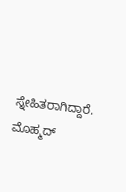ಸ್ನೇಹಿತರಾಗಿದ್ದಾರೆ. ಮೊಹ್ಮದ್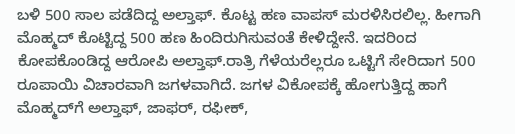ಬಳಿ 500 ಸಾಲ ಪಡೆದಿದ್ದ ಅಲ್ತಾಫ್. ಕೊಟ್ಟ ಹಣ ವಾಪಸ್ ಮರಳಿಸಿರಲಿಲ್ಲ. ಹೀಗಾಗಿ ಮೊಹ್ಮದ್ ಕೊಟ್ಟಿದ್ದ 500 ಹಣ ಹಿಂದಿರುಗಿಸುವಂತೆ ಕೇಳಿದ್ದೇನೆ. ಇದರಿಂದ ಕೋಪಕೊಂಡಿದ್ದ ಆರೋಪಿ ಅಲ್ತಾಫ್.ರಾತ್ರಿ ಗೆಳೆಯರೆಲ್ಲರೂ ಒಟ್ಟಿಗೆ ಸೇರಿದಾಗ 500 ರೂಪಾಯಿ ವಿಚಾರವಾಗಿ ಜಗಳವಾಗಿದೆ. ಜಗಳ ವಿಕೋಪಕ್ಕೆ ಹೋಗುತ್ತಿದ್ದ ಹಾಗೆ ಮೊಹ್ಮದ್‌ಗೆ ಅಲ್ತಾಫ್, ಜಾಫರ್, ರಫೀಕ್,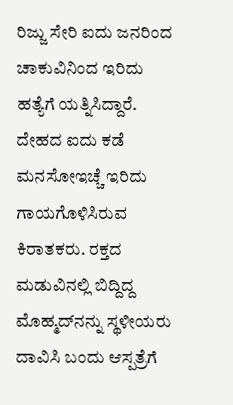ರಿಜ್ಜು ಸೇರಿ ಐದು ಜನರಿಂದ ಚಾಕುವಿನಿಂದ ಇರಿದು ಹತ್ಯೆಗೆ ಯತ್ನಿಸಿದ್ದಾರೆ. ದೇಹದ ಐದು ಕಡೆ ಮನಸೋಇಚ್ಚೆ ಇರಿದು ಗಾಯಗೊಳಿಸಿರುವ ಕಿರಾತಕರು. ರಕ್ತದ ಮಡುವಿನಲ್ಲಿ ಬಿದ್ದಿದ್ದ ಮೊಹ್ಮದ್‌ನನ್ನು ಸ್ಥಳೀಯರು ದಾವಿಸಿ ಬಂದು ಆಸ್ಪತ್ರೆಗೆ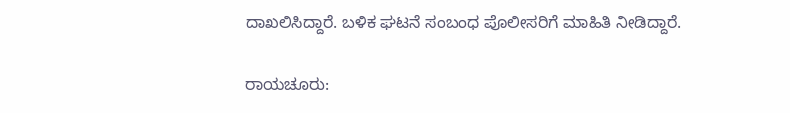ದಾಖಲಿಸಿದ್ದಾರೆ. ಬಳಿಕ ಘಟನೆ ಸಂಬಂಧ ಪೊಲೀಸರಿಗೆ ಮಾಹಿತಿ ನೀಡಿದ್ದಾರೆ.

ರಾಯಚೂರು: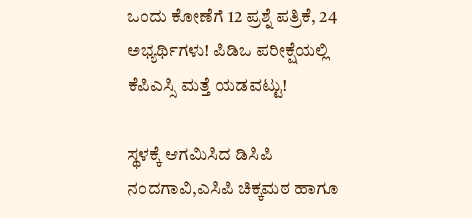ಒಂದು ಕೋಣೆಗೆ 12 ಪ್ರಶ್ನೆ ಪತ್ರಿಕೆ, 24 ಅಭ್ಯರ್ಥಿಗಳು! ಪಿಡಿಒ ಪರೀಕ್ಷೆಯಲ್ಲಿ ಕೆಪಿಎಸ್ಸಿ ಮತ್ತೆ ಯಡವಟ್ಟು!

ಸ್ಥಳಕ್ಕೆ ಆಗಮಿಸಿದ ಡಿಸಿಪಿ ನಂದಗಾವಿ,ಎಸಿಪಿ ಚಿಕ್ಕಮಠ ಹಾಗೂ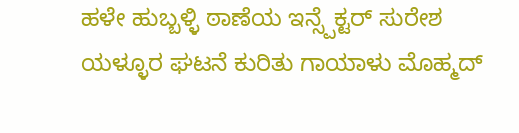ಹಳೇ ಹುಬ್ಬಳ್ಳಿ ಠಾಣೆಯ ಇನ್ಸ್ಪೆಕ್ಟರ್ ಸುರೇಶ ಯಳ್ಳೂರ ಘಟನೆ ಕುರಿತು ಗಾಯಾಳು ಮೊಹ್ಮದ್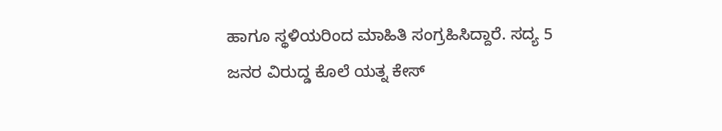ಹಾಗೂ ಸ್ಥಳಿಯರಿಂದ ಮಾಹಿತಿ ಸಂಗ್ರಹಿಸಿದ್ದಾರೆ. ಸದ್ಯ 5 ಜನರ ವಿರುದ್ಡ ಕೊಲೆ ಯತ್ನ ಕೇಸ್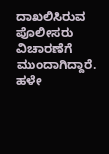ದಾಖಲಿಸಿರುವ ಪೊಲೀಸರು ವಿಚಾರಣೆಗೆ ಮುಂದಾಗಿದ್ದಾರೆ. ಹಳೇ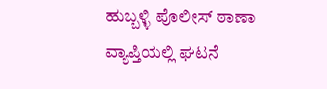ಹುಬ್ಬಳ್ಳಿ ಪೊಲೀಸ್ ಠಾಣಾ ವ್ಯಾಪ್ತಿಯಲ್ಲಿ ಘಟನೆ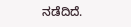ನಡೆದಿದೆ.